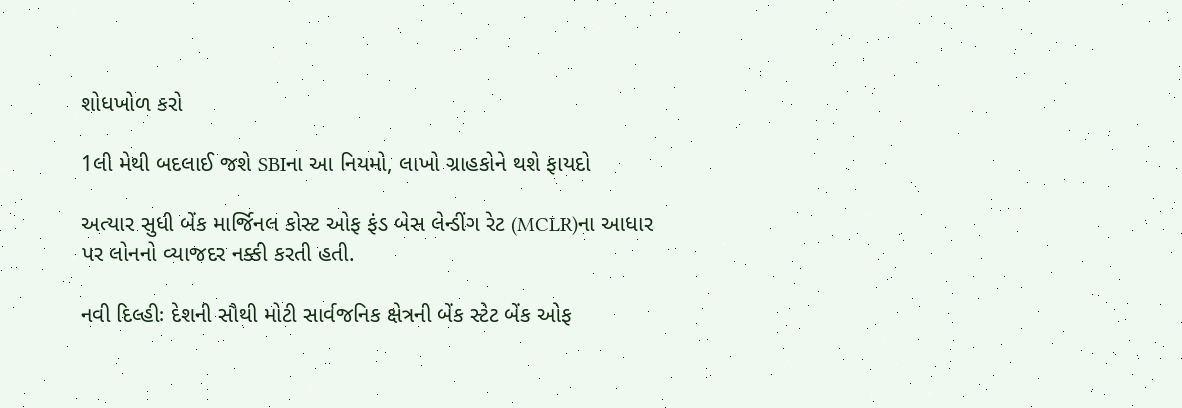શોધખોળ કરો

1લી મેથી બદલાઈ જશે SBIના આ નિયમો, લાખો ગ્રાહકોને થશે ફાયદો

અત્યાર સુધી બેંક માર્જિનલ કોસ્ટ ઓફ ફંડ બેસ લેન્ડીંગ રેટ (MCLR)ના આધાર પર લોનનો વ્યાજદર નક્કી કરતી હતી.

નવી દિલ્હીઃ દેશની સૌથી મોટી સાર્વજનિક ક્ષેત્રની બેંક સ્ટેટ બેંક ઓફ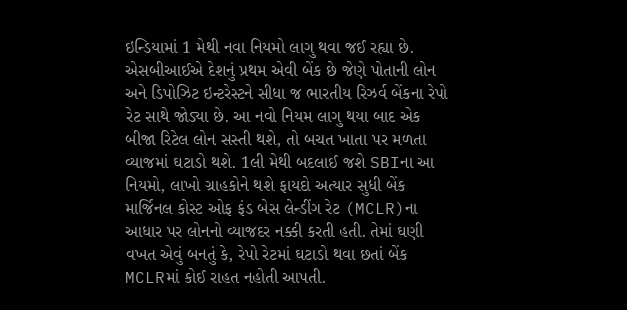ઇન્ડિયામાં 1 મેથી નવા નિયમો લાગુ થવા જઈ રહ્યા છે. એસબીઆઈએ દેશનું પ્રથમ એવી બેંક છે જેણે પોતાની લોન અને ડિપોઝિટ ઇન્ટરેસ્ટને સીધા જ ભારતીય રિઝર્વ બેંકના રેપો રેટ સાથે જોડ્યા છે. આ નવો નિયમ લાગુ થયા બાદ એક બીજા રિટેલ લોન સસ્તી થશે, તો બચત ખાતા પર મળતા વ્યાજમાં ઘટાડો થશે. 1લી મેથી બદલાઈ જશે SBIના આ નિયમો, લાખો ગ્રાહકોને થશે ફાયદો અત્યાર સુધી બેંક માર્જિનલ કોસ્ટ ઓફ ફંડ બેસ લેન્ડીંગ રેટ (MCLR)ના આધાર પર લોનનો વ્યાજદર નક્કી કરતી હતી. તેમાં ઘણી વખત એવું બનતું કે, રેપો રેટમાં ઘટાડો થવા છતાં બેંક MCLRમાં કોઈ રાહત નહોતી આપતી.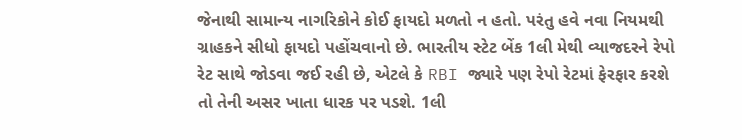જેનાથી સામાન્ય નાગરિકોને કોઈ ફાયદો મળતો ન હતો. પરંતુ હવે નવા નિયમથી ગ્રાહકને સીધો ફાયદો પહોંચવાનો છે. ભારતીય સ્ટેટ બેંક 1લી મેથી વ્યાજદરને રેપો રેટ સાથે જોડવા જઈ રહી છે, એટલે કે RBI જ્યારે પણ રેપો રેટમાં ફેરફાર કરશે તો તેની અસર ખાતા ધારક પર પડશે. 1લી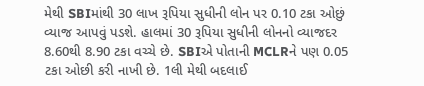મેથી SBIમાંથી 30 લાખ રૂપિયા સુધીની લોન પર 0.10 ટકા ઓછું વ્યાજ આપવું પડશે. હાલમાં 30 રૂપિયા સુધીની લોનનો વ્યાજદર 8.60થી 8.90 ટકા વચ્ચે છે. SBIએ પોતાની MCLRને પણ 0.05 ટકા ઓછી કરી નાખી છે. 1લી મેથી બદલાઈ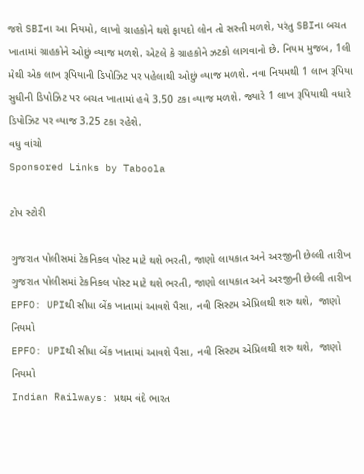જશે SBIના આ નિયમો, લાખો ગ્રાહકોને થશે ફાયદો લોન તો સસ્તી મળશે, પરંતુ SBIના બચત ખાતામાં ગ્રાહકોને ઓછું વ્યાજ મળશે. એટલે કે ગ્રાહકોને ઝટકો લાગવાનો છે. નિયમ મુજબ, 1લી મેથી એક લાખ રૂપિયાની ડિપોઝિટ પર પહેલાથી ઓછું વ્યાજ મળશે. નવા નિયમથી 1 લાખ રૂપિયા સુધીની ડિપોઝિટ પર બચત ખાતામાં હવે 3.50 ટકા વ્યાજ મળશે. જ્યારે 1 લાખ રૂપિયાથી વધારે ડિપોઝિટ પર વ્યાજ 3.25 ટકા રહેશે.
વધુ વાંચો
Sponsored Links by Taboola

ટોપ સ્ટોરી

ગુજરાત પોલીસમાં ટેકનિકલ પોસ્ટ માટે થશે ભરતી, જાણો લાયકાત અને અરજીની છેલ્લી તારીખ
ગુજરાત પોલીસમાં ટેકનિકલ પોસ્ટ માટે થશે ભરતી, જાણો લાયકાત અને અરજીની છેલ્લી તારીખ
EPFO: UPIથી સીધા બેંક ખાતામાં આવશે પૈસા, નવી સિસ્ટમ એપ્રિલથી શરુ થશે,  જાણો નિયમો
EPFO: UPIથી સીધા બેંક ખાતામાં આવશે પૈસા, નવી સિસ્ટમ એપ્રિલથી શરુ થશે,  જાણો નિયમો
Indian Railways: પ્રથમ વંદે ભારત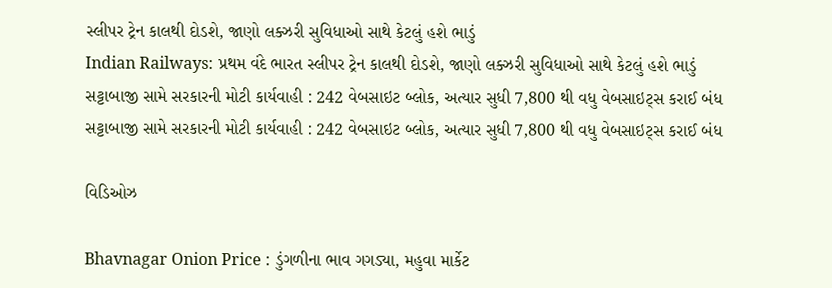સ્લીપર ટ્રેન કાલથી દોડશે, જાણો લક્ઝરી સુવિધાઓ સાથે કેટલું હશે ભાડું
Indian Railways: પ્રથમ વંદે ભારત સ્લીપર ટ્રેન કાલથી દોડશે, જાણો લક્ઝરી સુવિધાઓ સાથે કેટલું હશે ભાડું
સટ્ટાબાજી સામે સરકારની મોટી કાર્યવાહી : 242 વેબસાઇટ બ્લોક, અત્યાર સુધી 7,800 થી વધુ વેબસાઇટ્સ કરાઈ બંધ
સટ્ટાબાજી સામે સરકારની મોટી કાર્યવાહી : 242 વેબસાઇટ બ્લોક, અત્યાર સુધી 7,800 થી વધુ વેબસાઇટ્સ કરાઈ બંધ

વિડિઓઝ

Bhavnagar Onion Price : ડુંગળીના ભાવ ગગડ્યા, મહુવા માર્કેટ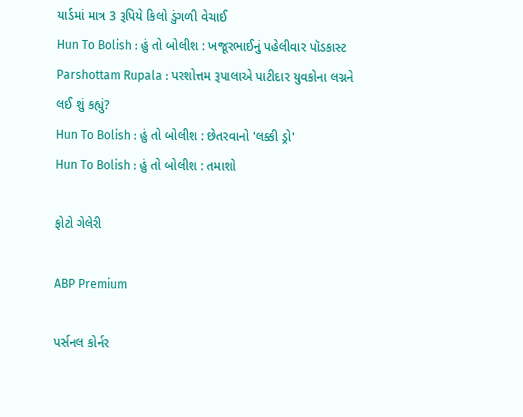યાર્ડમાં માત્ર 3 રૂપિયે કિલો ડુંગળી વેચાઈ
Hun To Bolish : હું તો બોલીશ : ખજૂરભાઈનું પહેલીવાર પૉડકાસ્ટ
Parshottam Rupala : પરશોત્તમ રૂપાલાએ પાટીદાર યુવકોના લગ્નને લઈ શું કહ્યું?
Hun To Bolish : હું તો બોલીશ : છેતરવાનો 'લક્કી ડ્રો'
Hun To Bolish : હું તો બોલીશ : તમાશો

ફોટો ગેલેરી

ABP Premium

પર્સનલ કોર્નર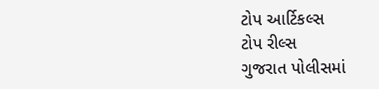ટોપ આર્ટિકલ્સ
ટોપ રીલ્સ
ગુજરાત પોલીસમાં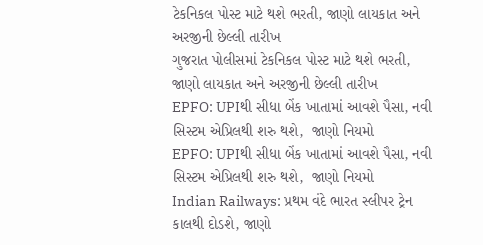ટેકનિકલ પોસ્ટ માટે થશે ભરતી, જાણો લાયકાત અને અરજીની છેલ્લી તારીખ
ગુજરાત પોલીસમાં ટેકનિકલ પોસ્ટ માટે થશે ભરતી, જાણો લાયકાત અને અરજીની છેલ્લી તારીખ
EPFO: UPIથી સીધા બેંક ખાતામાં આવશે પૈસા, નવી સિસ્ટમ એપ્રિલથી શરુ થશે,  જાણો નિયમો
EPFO: UPIથી સીધા બેંક ખાતામાં આવશે પૈસા, નવી સિસ્ટમ એપ્રિલથી શરુ થશે,  જાણો નિયમો
Indian Railways: પ્રથમ વંદે ભારત સ્લીપર ટ્રેન કાલથી દોડશે, જાણો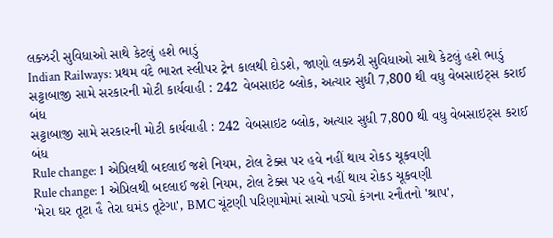લક્ઝરી સુવિધાઓ સાથે કેટલું હશે ભાડું
Indian Railways: પ્રથમ વંદે ભારત સ્લીપર ટ્રેન કાલથી દોડશે, જાણો લક્ઝરી સુવિધાઓ સાથે કેટલું હશે ભાડું
સટ્ટાબાજી સામે સરકારની મોટી કાર્યવાહી : 242 વેબસાઇટ બ્લોક, અત્યાર સુધી 7,800 થી વધુ વેબસાઇટ્સ કરાઈ બંધ
સટ્ટાબાજી સામે સરકારની મોટી કાર્યવાહી : 242 વેબસાઇટ બ્લોક, અત્યાર સુધી 7,800 થી વધુ વેબસાઇટ્સ કરાઈ બંધ
Rule change: 1 એપ્રિલથી બદલાઈ જશે નિયમ, ટોલ ટેક્સ પર હવે નહીં થાય રોકડ ચૂકવણી
Rule change: 1 એપ્રિલથી બદલાઈ જશે નિયમ, ટોલ ટેક્સ પર હવે નહીં થાય રોકડ ચૂકવણી
'મેરા ઘર તૂટા હૈ તેરા ઘમંડ તૂટેગા', BMC ચૂંટણી પરિણામોમાં સાચો પડ્યો કંગના રનૌતનો 'શ્રાપ',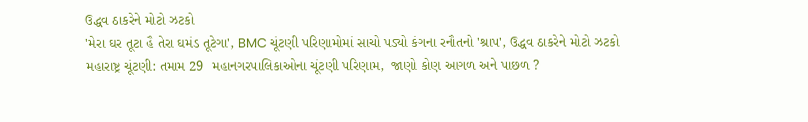ઉદ્ધવ ઠાકરેને મોટો ઝટકો
'મેરા ઘર તૂટા હૈ તેરા ઘમંડ તૂટેગા', BMC ચૂંટણી પરિણામોમાં સાચો પડ્યો કંગના રનૌતનો 'શ્રાપ', ઉદ્ધવ ઠાકરેને મોટો ઝટકો
મહારાષ્ટ્ર ચૂંટણી: તમામ 29  મહાનગરપાલિકાઓના ચૂંટણી પરિણામ,  જાણો કોણ આગળ અને પાછળ ?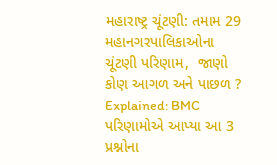મહારાષ્ટ્ર ચૂંટણી: તમામ 29  મહાનગરપાલિકાઓના ચૂંટણી પરિણામ,  જાણો કોણ આગળ અને પાછળ ?
Explained: BMC પરિણામોએ આપ્યા આ 3 પ્રશ્નોના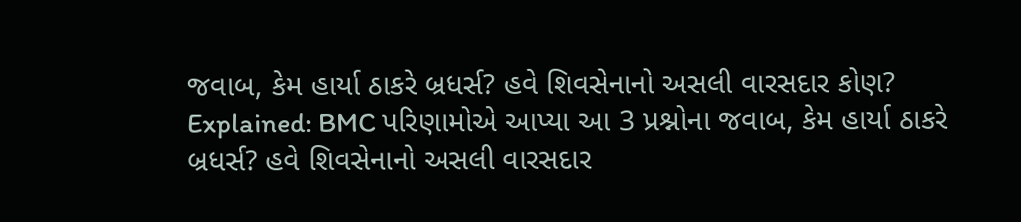જવાબ, કેમ હાર્યા ઠાકરે બ્રધર્સ? હવે શિવસેનાનો અસલી વારસદાર કોણ?
Explained: BMC પરિણામોએ આપ્યા આ 3 પ્રશ્નોના જવાબ, કેમ હાર્યા ઠાકરે બ્રધર્સ? હવે શિવસેનાનો અસલી વારસદાર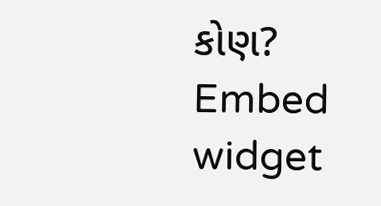કોણ?
Embed widget